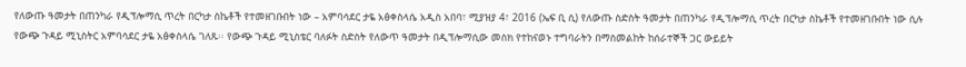የለውጡ ዓመታት በጠንካራ የዲፕሎማሲ ጥረት በርካታ ስኬቶች የተመዘገቡበት ነው – አምባሳደር ታዬ አፅቀስላሴ አዲስ አበባ፣ ሚያዝያ 4፣ 2016 (ኤፍ ቢ ሲ) የለውጡ ስድስት ዓመታት በጠንካራ የዲፕሎማሲ ጥረት በርካታ ስኬቶች የተመዘገቡበት ነው ሲሉ የውጭ ጉዳይ ሚኒስትር አምባሳደር ታዬ አፅቀስላሴ ገለጹ፡፡ የውጭ ጉዳይ ሚኒስቴር ባለፉት ስድስት የለውጥ ዓመታት በዲፕሎማሲው መስክ የተከናወኑ ተግባራትን በማስመልከት ከሰራተኞች ጋር ውይይት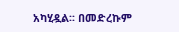አካሂዷል፡፡ በመድረኩም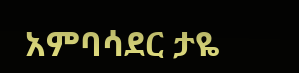አምባሳደር ታዬ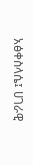አፅቀስላሴ፤ ሀገራዊ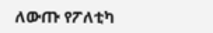ለውጡ የፖለቲካ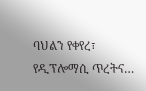ባህልን የቀየረ፣ የዲፕሎማሲ ጥረትና…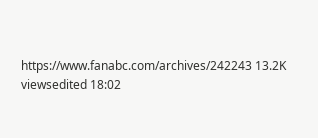https://www.fanabc.com/archives/242243 13.2K viewsedited 18:02